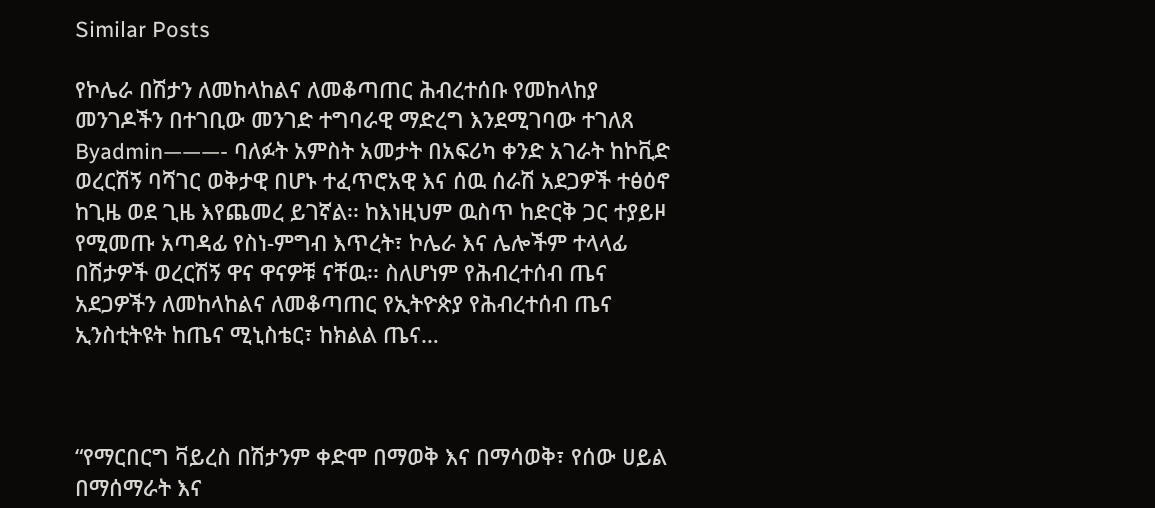Similar Posts

የኮሌራ በሽታን ለመከላከልና ለመቆጣጠር ሕብረተሰቡ የመከላከያ መንገዶችን በተገቢው መንገድ ተግባራዊ ማድረግ እንደሚገባው ተገለጸ
Byadmin———- ባለፉት አምስት አመታት በአፍሪካ ቀንድ አገራት ከኮቪድ ወረርሽኝ ባሻገር ወቅታዊ በሆኑ ተፈጥሮአዊ እና ሰዉ ሰራሽ አደጋዎች ተፅዕኖ ከጊዜ ወደ ጊዜ እየጨመረ ይገኛል፡፡ ከእነዚህም ዉስጥ ከድርቅ ጋር ተያይዞ የሚመጡ አጣዳፊ የስነ-ምግብ እጥረት፣ ኮሌራ እና ሌሎችም ተላላፊ በሽታዎች ወረርሽኝ ዋና ዋናዎቹ ናቸዉ፡፡ ስለሆነም የሕብረተሰብ ጤና አደጋዎችን ለመከላከልና ለመቆጣጠር የኢትዮጵያ የሕብረተሰብ ጤና ኢንስቲትዩት ከጤና ሚኒስቴር፣ ከክልል ጤና…



“የማርበርግ ቫይረስ በሽታንም ቀድሞ በማወቅ እና በማሳወቅ፣ የሰው ሀይል በማሰማራት እና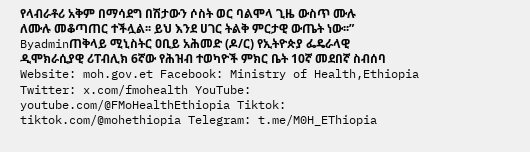የላብራቶሪ አቅም በማሳደግ በሽታውን ሶስት ወር ባልሞላ ጊዜ ውስጥ ሙሉ ለሙሉ መቆጣጠር ተችሏል፡፡ ይህ እንደ ሀገር ትልቅ ምርታዊ ውጤት ነው፡፡”
Byadminጠቅላይ ሚኒስትር ዐቢይ አሕመድ (ዶ/ር) የኢትዮጵያ ፌዴራላዊ ዲሞክራሲያዊ ሪፐብሊክ 6ኛው የሕዝብ ተወካዮች ምክር ቤት 10ኛ መደበኛ ስብሰባ Website: moh.gov.et Facebook: Ministry of Health,Ethiopia Twitter: x.com/fmohealth YouTube: youtube.com/@FMoHealthEthiopia Tiktok: tiktok.com/@mohethiopia Telegram: t.me/M0H_EThiopia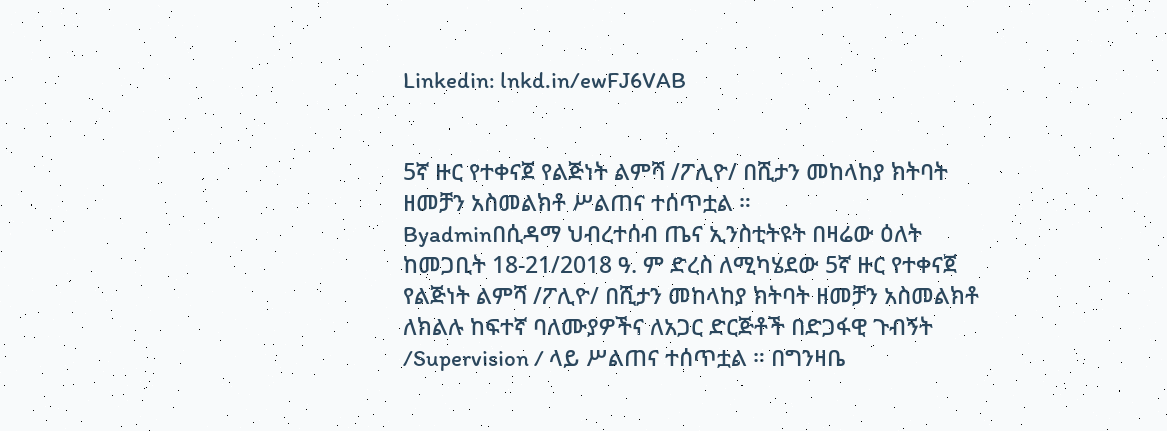Linkedin: lnkd.in/ewFJ6VAB


5ኛ ዙር የተቀናጀ የልጅነት ልምሻ /ፖሊዮ/ በሺታን መከላከያ ክትባት ዘመቻን አስመልክቶ ሥልጠና ተሰጥቷል ።
Byadminበሲዳማ ህብረተሰብ ጤና ኢንስቲትዩት በዛሬው ዕለት ከመጋቢት 18-21/2018 ዓ. ም ድረስ ለሚካሄደው 5ኛ ዙር የተቀናጀ የልጅነት ልምሻ /ፖሊዮ/ በሺታን መከላከያ ክትባት ዘመቻን አስመልክቶ ለክልሉ ከፍተኛ ባለሙያዎችና ለአጋር ድርጅቶች በድጋፋዊ ጉብኝት /Supervision / ላይ ሥልጠና ተሰጥቷል ። በግንዛቤ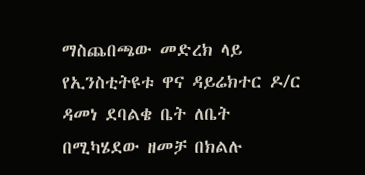ማስጨበጫው መድረክ ላይ የኢንስቲትዩቱ ዋና ዳይሬክተር ዶ/ር ዳመነ ደባልቄ ቤት ለቤት በሚካሄደው ዘመቻ በክልሉ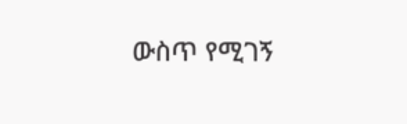ውስጥ የሚገኝ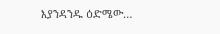እያንዳንዱ ዕድሜው…